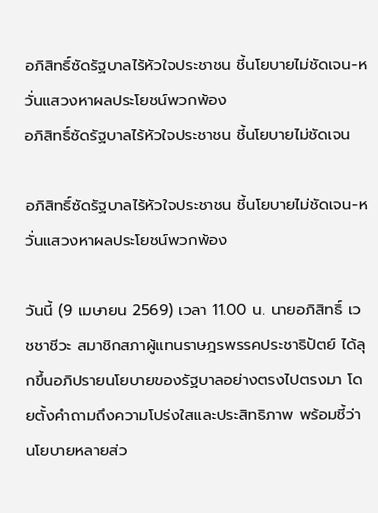อภิสิทธิ์ซัดรัฐบาลไร้หัวใจประชาชน ชี้นโยบายไม่ชัดเจน-หวั่นแสวงหาผลประโยชน์พวกพ้อง
อภิสิทธิ์ซัดรัฐบาลไร้หัวใจประชาชน ชี้นโยบายไม่ชัดเจน

อภิสิทธิ์ซัดรัฐบาลไร้หัวใจประชาชน ชี้นโยบายไม่ชัดเจน-หวั่นแสวงหาผลประโยชน์พวกพ้อง

วันนี้ (9 เมษายน 2569) เวลา 11.00 น. นายอภิสิทธิ์ เวชชาชีวะ สมาชิกสภาผู้แทนราษฎรพรรคประชาธิปัตย์ ได้ลุกขึ้นอภิปรายนโยบายของรัฐบาลอย่างตรงไปตรงมา โดยตั้งคำถามถึงความโปร่งใสและประสิทธิภาพ พร้อมชี้ว่านโยบายหลายส่ว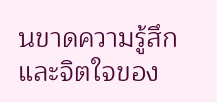นขาดความรู้สึกและจิตใจของ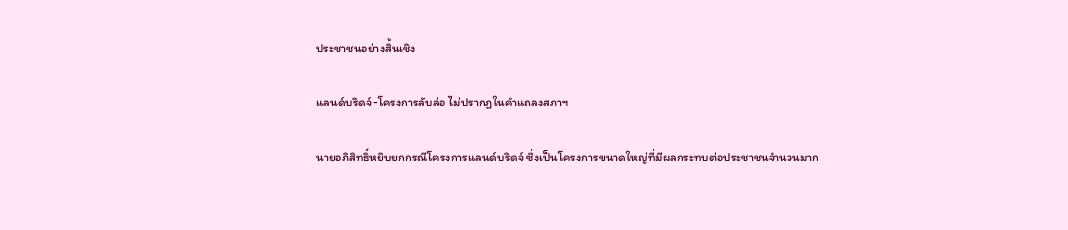ประชาชนอย่างสิ้นเชิง

แลนด์บริดจ์-โครงการลับล่อ ไม่ปรากฏในคำแถลงสภาฯ

นายอภิสิทธิ์หยิบยกกรณีโครงการแลนด์บริดจ์ ซึ่งเป็นโครงการขนาดใหญ่ที่มีผลกระทบต่อประชาชนจำนวนมาก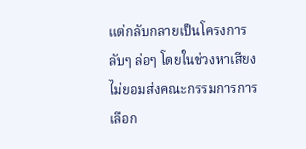แต่กลับกลายเป็นโครงการลับๆ ล่อๆ โดยในช่วงหาเสียงไม่ยอมส่งคณะกรรมการการเลือก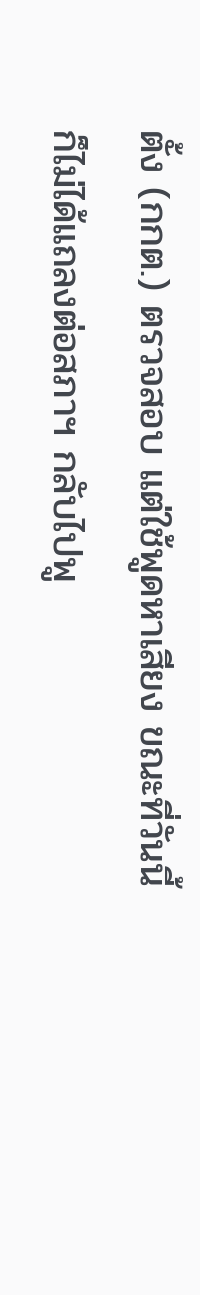ตั้ง (กกต.) ตรวจสอบ แต่ใช้พูดหาเสียง ขณะที่วันนี้ก็ไม่ได้แถลงต่อสภาฯ กลับไปพู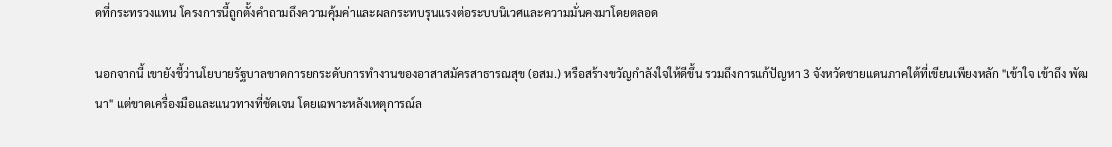ดที่กระทรวงแทน โครงการนี้ถูกตั้งคำถามถึงความคุ้มค่าและผลกระทบรุนแรงต่อระบบนิเวศและความมั่นคงมาโดยตลอด

นอกจากนี้ เขายังชี้ว่านโยบายรัฐบาลขาดการยกระดับการทำงานของอาสาสมัครสาธารณสุข (อสม.) หรือสร้างขวัญกำลังใจให้ดีขึ้น รวมถึงการแก้ปัญหา 3 จังหวัดชายแดนภาคใต้ที่เขียนเพียงหลัก "เข้าใจ เข้าถึง พัฒนา" แต่ขาดเครื่องมือและแนวทางที่ชัดเจน โดยเฉพาะหลังเหตุการณ์ล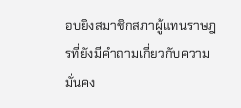อบยิงสมาชิกสภาผู้แทนราษฎรที่ยังมีคำถามเกี่ยวกับความมั่นคง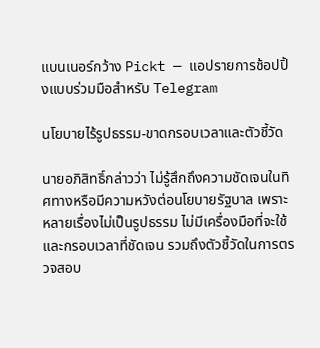แบนเนอร์กว้าง Pickt — แอปรายการช้อปปิ้งแบบร่วมมือสำหรับ Telegram

นโยบายไร้รูปธรรม-ขาดกรอบเวลาและตัวชี้วัด

นายอภิสิทธิ์กล่าวว่า ไม่รู้สึกถึงความชัดเจนในทิศทางหรือมีความหวังต่อนโยบายรัฐบาล เพราะหลายเรื่องไม่เป็นรูปธรรม ไม่มีเครื่องมือที่จะใช้และกรอบเวลาที่ชัดเจน รวมถึงตัวชี้วัดในการตรวจสอบ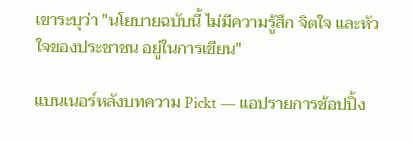เขาระบุว่า "นโยบายฉบับนี้ ไม่มีความรู้สึก จิตใจ และหัวใจของประชาชน อยู่ในการเขียน"

แบนเนอร์หลังบทความ Pickt — แอปรายการช้อปปิ้ง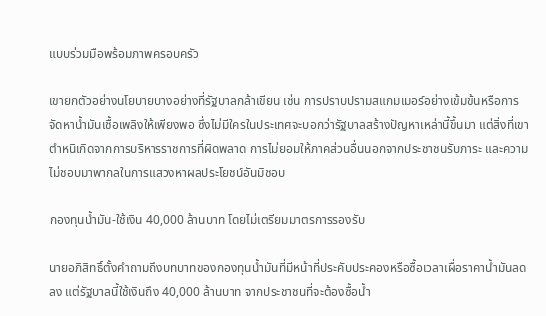แบบร่วมมือพร้อมภาพครอบครัว

เขายกตัวอย่างนโยบายบางอย่างที่รัฐบาลกล้าเขียน เช่น การปราบปรามสแกมเมอร์อย่างเข้มข้นหรือการจัดหาน้ำมันเชื้อเพลิงให้เพียงพอ ซึ่งไม่มีใครในประเทศจะบอกว่ารัฐบาลสร้างปัญหาเหล่านี้ขึ้นมา แต่สิ่งที่เขาตำหนิเกิดจากการบริหารราชการที่ผิดพลาด การไม่ยอมให้ภาคส่วนอื่นนอกจากประชาชนรับภาระ และความไม่ชอบมาพากลในการแสวงหาผลประโยชน์อันมิชอบ

กองทุนน้ำมัน-ใช้เงิน 40,000 ล้านบาท โดยไม่เตรียมมาตรการรองรับ

นายอภิสิทธิ์ตั้งคำถามถึงบทบาทของกองทุนน้ำมันที่มีหน้าที่ประคับประคองหรือซื้อเวลาเผื่อราคาน้ำมันลดลง แต่รัฐบาลนี้ใช้เงินถึง 40,000 ล้านบาท จากประชาชนที่จะต้องซื้อน้ำ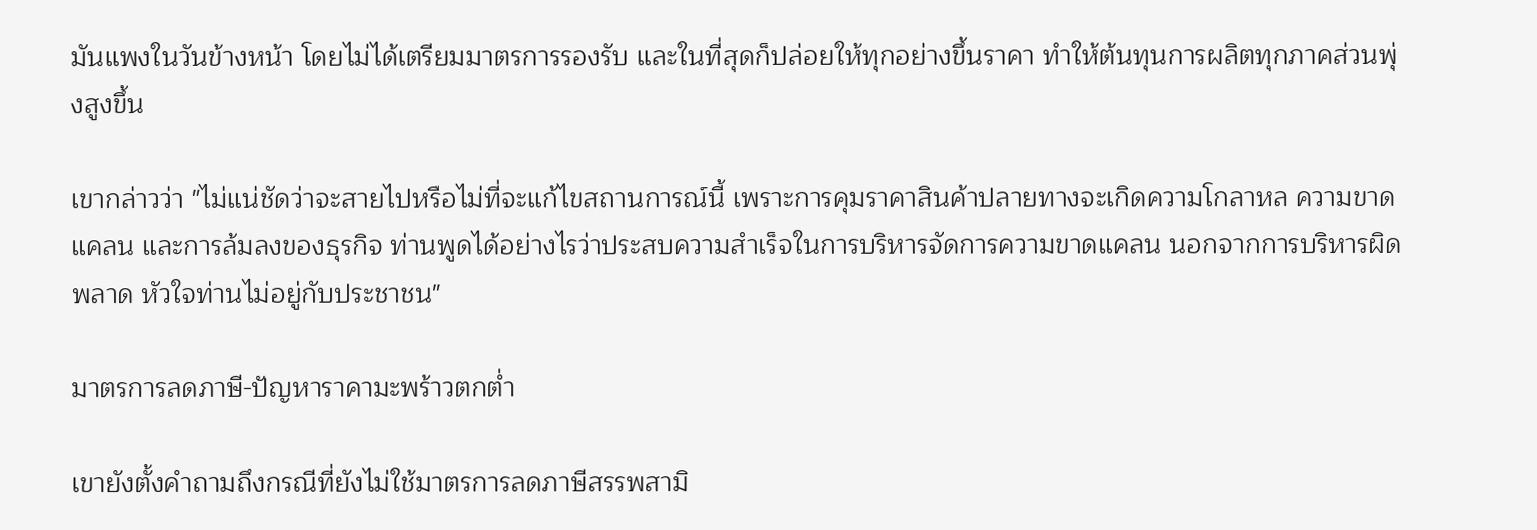มันแพงในวันข้างหน้า โดยไม่ได้เตรียมมาตรการรองรับ และในที่สุดก็ปล่อยให้ทุกอย่างขึ้นราคา ทำให้ต้นทุนการผลิตทุกภาคส่วนพุ่งสูงขึ้น

เขากล่าวว่า "ไม่แน่ชัดว่าจะสายไปหรือไม่ที่จะแก้ไขสถานการณ์นี้ เพราะการคุมราคาสินค้าปลายทางจะเกิดความโกลาหล ความขาดแคลน และการล้มลงของธุรกิจ ท่านพูดได้อย่างไรว่าประสบความสำเร็จในการบริหารจัดการความขาดแคลน นอกจากการบริหารผิดพลาด หัวใจท่านไม่อยู่กับประชาชน"

มาตรการลดภาษี-ปัญหาราคามะพร้าวตกต่ำ

เขายังตั้งคำถามถึงกรณีที่ยังไม่ใช้มาตรการลดภาษีสรรพสามิ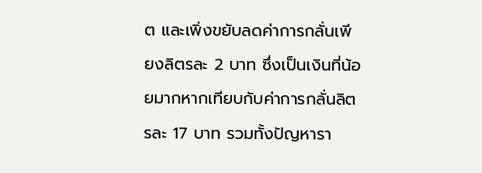ต และเพิ่งขยับลดค่าการกลั่นเพียงลิตรละ 2 บาท ซึ่งเป็นเงินที่น้อยมากหากเทียบกับค่าการกลั่นลิตรละ 17 บาท รวมทั้งปัญหารา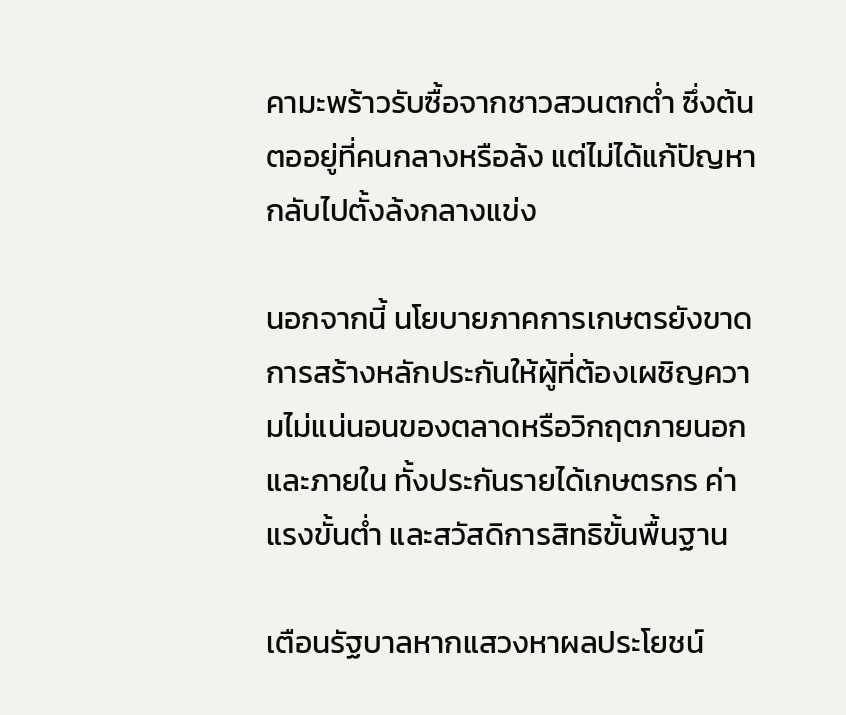คามะพร้าวรับซื้อจากชาวสวนตกต่ำ ซึ่งต้นตออยู่ที่คนกลางหรือล้ง แต่ไม่ได้แก้ปัญหา กลับไปตั้งล้งกลางแข่ง

นอกจากนี้ นโยบายภาคการเกษตรยังขาดการสร้างหลักประกันให้ผู้ที่ต้องเผชิญความไม่แน่นอนของตลาดหรือวิกฤตภายนอกและภายใน ทั้งประกันรายได้เกษตรกร ค่าแรงขั้นต่ำ และสวัสดิการสิทธิขั้นพื้นฐาน

เตือนรัฐบาลหากแสวงหาผลประโยชน์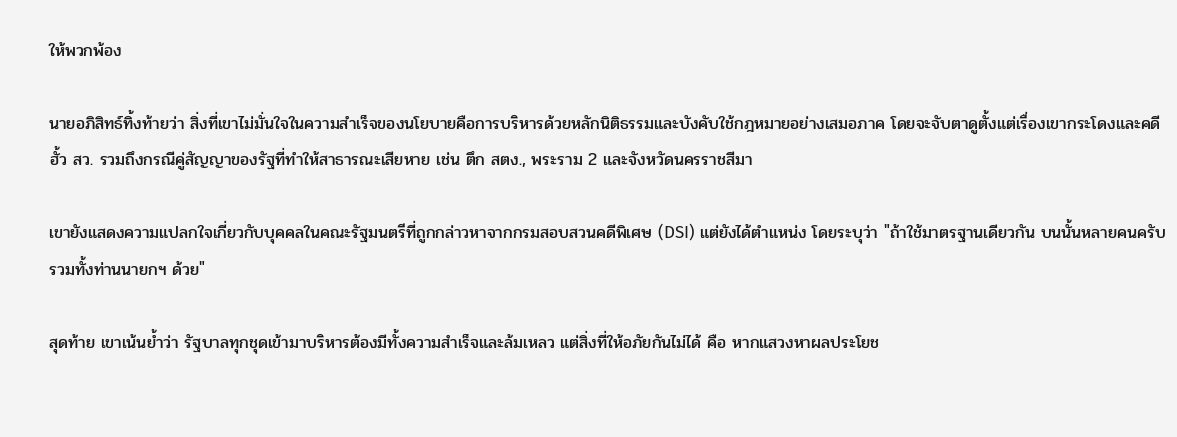ให้พวกพ้อง

นายอภิสิทธ์ทิ้งท้ายว่า สิ่งที่เขาไม่มั่นใจในความสำเร็จของนโยบายคือการบริหารด้วยหลักนิติธรรมและบังคับใช้กฎหมายอย่างเสมอภาค โดยจะจับตาดูตั้งแต่เรื่องเขากระโดงและคดีฮั้ว สว. รวมถึงกรณีคู่สัญญาของรัฐที่ทำให้สาธารณะเสียหาย เช่น ตึก สตง., พระราม 2 และจังหวัดนครราชสีมา

เขายังแสดงความแปลกใจเกี่ยวกับบุคคลในคณะรัฐมนตรีที่ถูกกล่าวหาจากกรมสอบสวนคดีพิเศษ (DSI) แต่ยังได้ตำแหน่ง โดยระบุว่า "ถ้าใช้มาตรฐานเดียวกัน บนนั้นหลายคนครับ รวมทั้งท่านนายกฯ ด้วย"

สุดท้าย เขาเน้นย้ำว่า รัฐบาลทุกชุดเข้ามาบริหารต้องมีทั้งความสำเร็จและล้มเหลว แต่สิ่งที่ให้อภัยกันไม่ได้ คือ หากแสวงหาผลประโยช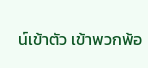น์เข้าตัว เข้าพวกพ้อ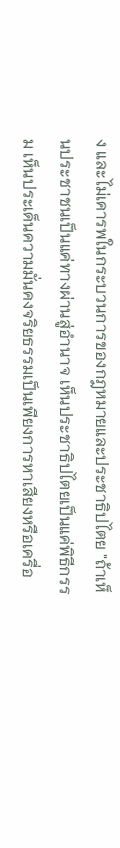ง และไม่เคารพในกระบวนการของกฎหมายและประชาธิปไตย "ถ้าเห็นประชาชนเป็นแค่ทางผ่านสู่อำนาจ เห็นประชาธิปไตยเป็นแค่พิธีกรรม เห็นประเด็นความมั่นคงจริยธรรมเป็นเพียงการหาเสียงหรือเครื่อ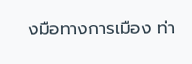งมือทางการเมือง ท่า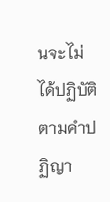นจะไม่ได้ปฏิบัติตามคำปฏิญา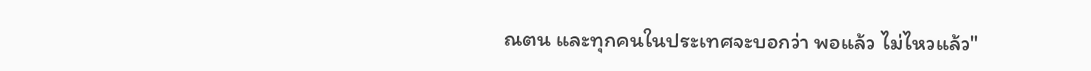ณตน และทุกคนในประเทศจะบอกว่า พอแล้ว ไม่ไหวแล้ว"